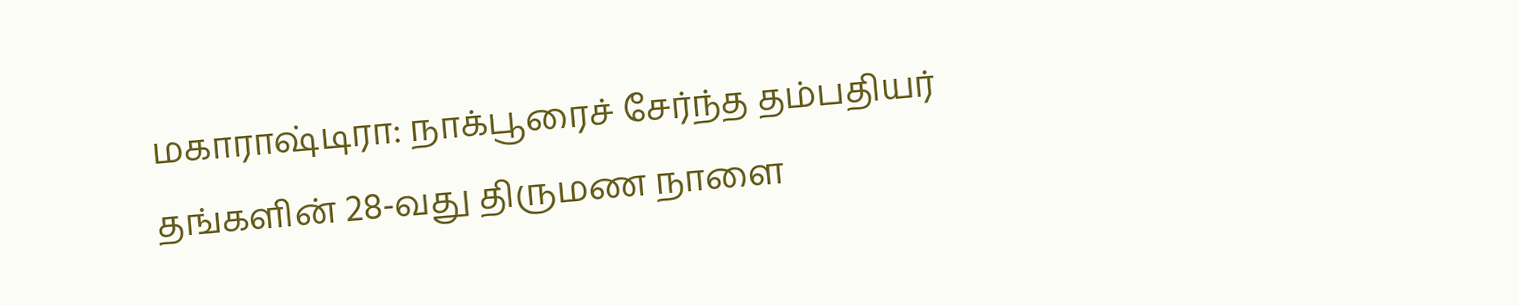மகாராஷ்டிரா: நாக்பூரைச் சேர்ந்த தம்பதியர் தங்களின் 28-வது திருமண நாளை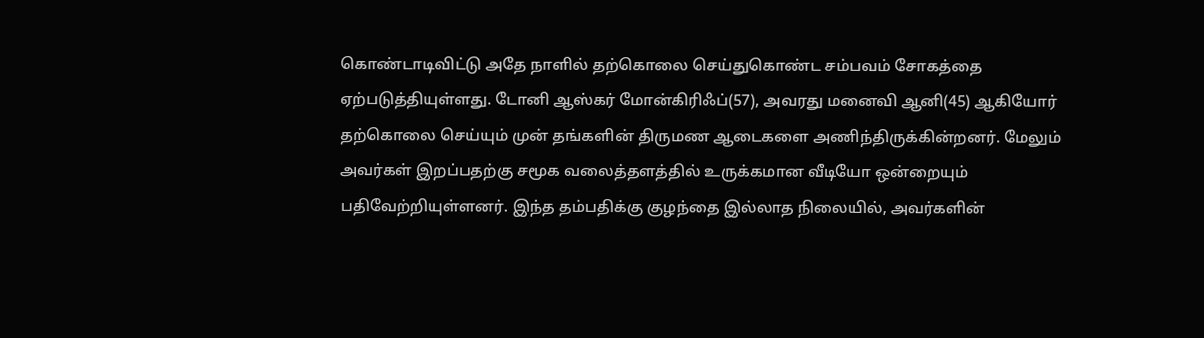கொண்டாடிவிட்டு அதே நாளில் தற்கொலை செய்துகொண்ட சம்பவம் சோகத்தை ஏற்படுத்தியுள்ளது. டோனி ஆஸ்கர் மோன்கிரிஃப்(57), அவரது மனைவி ஆனி(45) ஆகியோர் தற்கொலை செய்யும் முன் தங்களின் திருமண ஆடைகளை அணிந்திருக்கின்றனர். மேலும் அவர்கள் இறப்பதற்கு சமூக வலைத்தளத்தில் உருக்கமான வீடியோ ஒன்றையும் பதிவேற்றியுள்ளனர். இந்த தம்பதிக்கு குழந்தை இல்லாத நிலையில், அவர்களின்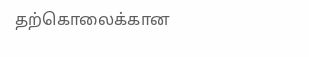தற்கொலைக்கான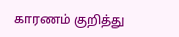காரணம் குறித்து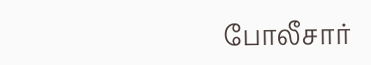போலீசார்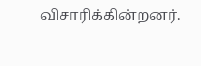விசாரிக்கின்றனர்.